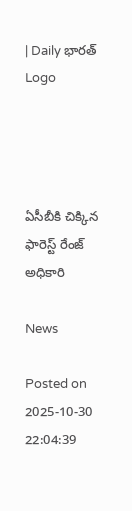| Daily భారత్
Logo




ఏసీబీకి చిక్కిన ఫారెస్ట్ రేంజ్ అధికారి

News

Posted on 2025-10-30 22:04:39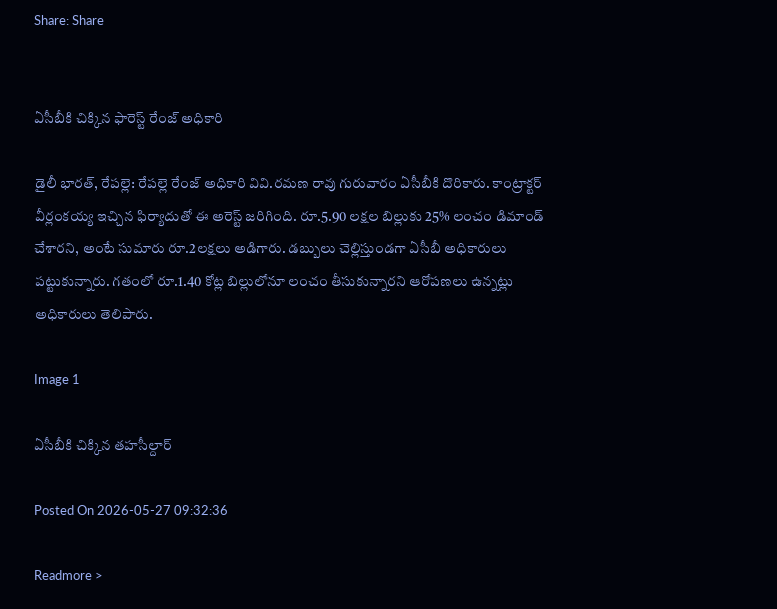Share: Share


ఏసీబీకి చిక్కిన ఫారెస్ట్ రేంజ్ అధికారి

డైలీ భారత్, రేపల్లె: రేపల్లె రేంజ్ అధికారి వివి.రమణ రావు గురువారం ఏసీబీకి దొరికారు. కాంట్రాక్టర్ వీర్లంకయ్య ఇచ్చిన ఫిర్యాదుతో ఈ అరెస్ట్ జరిగింది. రూ.5.90 లక్షల బిల్లుకు 25% లంచం డిమాండ్ చేశారని, అంటే సుమారు రూ.2లక్షలు అడిగారు. డబ్బులు చెల్లిస్తుండగా ఏసీబీ అధికారులు పట్టుకున్నారు. గతంలో రూ.1.40 కోట్ల బిల్లులోనూ లంచం తీసుకున్నారని ఆరోపణలు ఉన్నట్లు అధికారులు తెలిపారు.

Image 1

ఏసీబీకి చిక్కిన తహసీల్దార్‌

Posted On 2026-05-27 09:32:36

Readmore >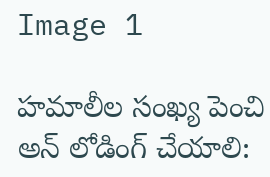Image 1

హమాలీల సంఖ్య పెంచి అన్ లోడింగ్ చేయాలి: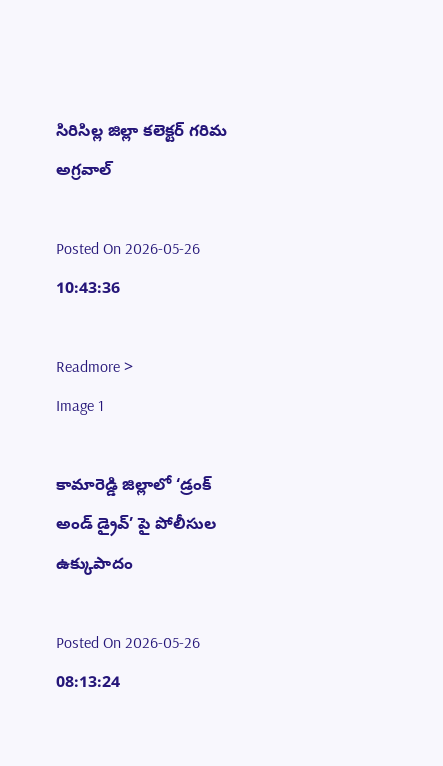సిరిసిల్ల జిల్లా కలెక్టర్ గరిమ అగ్రవాల్

Posted On 2026-05-26 10:43:36

Readmore >
Image 1

కామారెడ్డి జిల్లాలో ‘డ్రంక్ అండ్ డ్రైవ్’ పై పోలీసుల ఉక్కుపాదం

Posted On 2026-05-26 08:13:24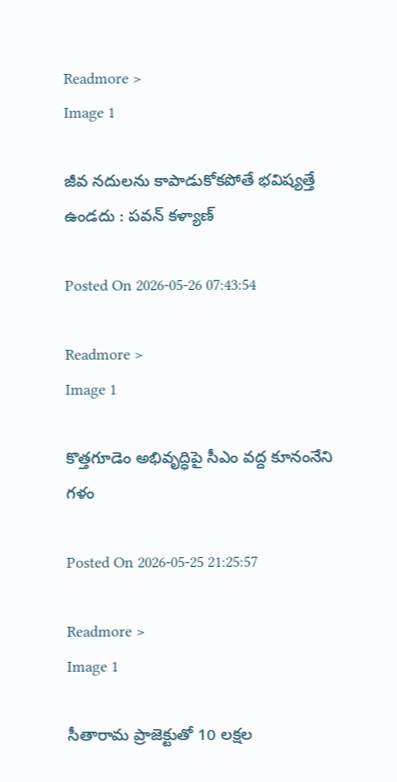Readmore >
Image 1

జీవ నదులను కాపాడుకోకపోతే భవిష్యత్తే ఉండదు : పవన్ కళ్యాణ్

Posted On 2026-05-26 07:43:54

Readmore >
Image 1

కొత్తగూడెం అభివృద్ధిపై సీఎం వద్ద కూనంనేని గళం

Posted On 2026-05-25 21:25:57

Readmore >
Image 1

సీతారామ ప్రాజెక్టుతో 10 లక్షల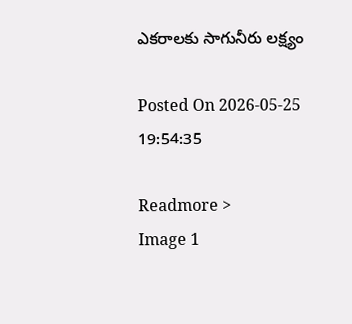ఎకరాలకు సాగునీరు లక్ష్యం

Posted On 2026-05-25 19:54:35

Readmore >
Image 1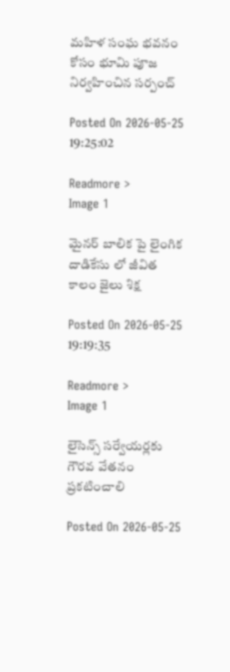మహిళ సంఘ భవనం కోసం భూమి పూజ నిర్వహించిన సర్పంచ్

Posted On 2026-05-25 19:25:02

Readmore >
Image 1

మైనర్ బాలిక పై లైంగిక దాడికేసు లో జీవిత కాలం జైలు శిక్ష

Posted On 2026-05-25 19:19:35

Readmore >
Image 1

లైసెన్స్ సర్వేయర్లకు గౌరవ వేతనం ప్రకటించాలి

Posted On 2026-05-25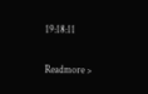19:18:11

Readmore >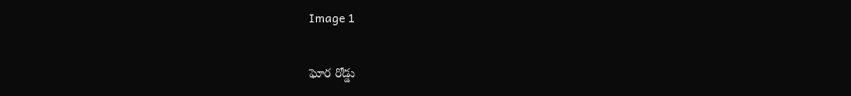Image 1

ఘోర రోడ్డు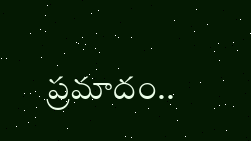ప్రమాదం..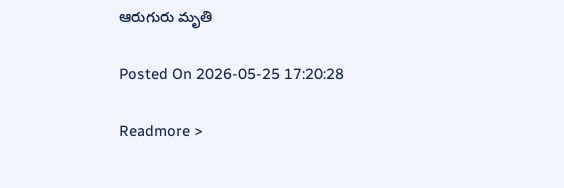ఆరుగురు మృతి

Posted On 2026-05-25 17:20:28

Readmore >